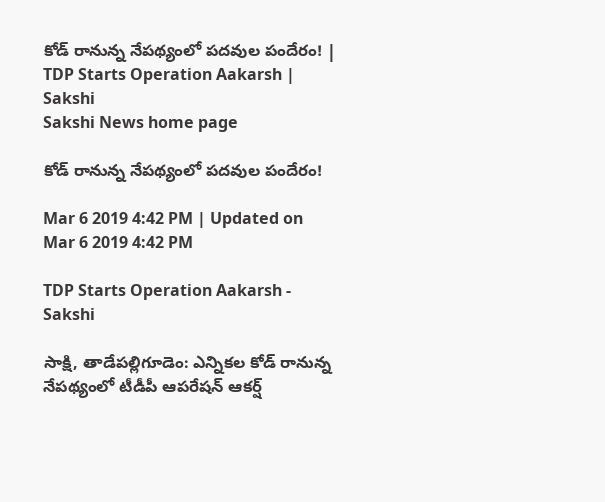కోడ్‌ రానున్న నేపథ్యంలో పదవుల పందేరం! | TDP Starts Operation Aakarsh | Sakshi
Sakshi News home page

కోడ్‌ రానున్న నేపథ్యంలో పదవుల పందేరం!

Mar 6 2019 4:42 PM | Updated on Mar 6 2019 4:42 PM

TDP Starts Operation Aakarsh - Sakshi

సాక్షి, తాడేపల్లిగూడెం: ఎన్నికల కోడ్‌ రానున్న నేపథ్యంలో టీడీపీ ఆపరేషన్‌ ఆకర్ష్‌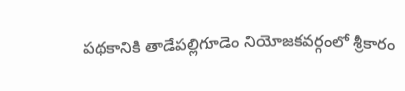పథకానికి తాడేపల్లిగూడెం నియోజకవర్గంలో శ్రీకారం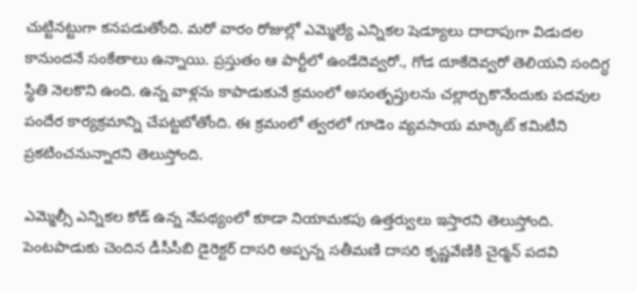చుట్టినట్టుగా కనపడుతోంది. మరో వారం రోజుల్లో ఎమ్మెల్యే ఎన్నికల షెడ్యూలు దాదాపుగా విడుదల కానుందనే సంకేతాలు ఉన్నాయి. ప్రస్తుతం ఆ పార్టీలో ఉండేదెవ్వరో., గోడ దూకేదెవ్వరో తెలియని సందిగ్ధ స్థితి నెలకొని ఉంది. ఉన్న వాళ్లను కాపాడుకునే క్రమంలో అసంతృప్తులను చల్లార్చుకొనేందుకు పదవుల పందేర కార్యక్రమాన్ని చేపట్టబోతోంది. ఈ క్రమంలో త్వరలో గూడెం వ్యవసాయ మార్కెట్‌ కమిటీని ప్రకటించనున్నారని తెలుస్తోంది.

ఎమ్మెల్సీ ఎన్నికల కోడ్‌ ఉన్న నేపథ్యంలో కూడా నియామకపు ఉత్తర్వులు ఇస్తారని తెలుస్తోంది. పెంటపాడుకు చెందిన డీసీసీబి డైరెక్టర్‌ దాసరి అప్పన్న సతీమణి దాసరి కృష్ణవేణికి చైర్మన్‌ పదవి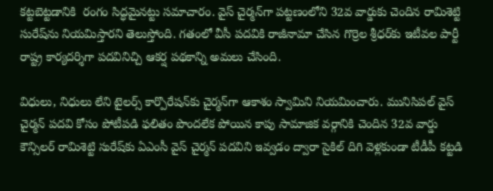కట్టబెట్టడానికి  రంగం సిద్ధమైనట్టు సమాచారం. వైస్‌ చైర్మన్‌గా పట్టణంలోని 32వ వార్డుకు చెందిన రామిశెట్టి సురేష్‌ను నియమిస్తారని తెలుస్తోంది. గతంలో వీసీ పదవికి రాజీనామా చేసిన గొర్రెల శ్రీధర్‌కు ఇటీవల పార్టీ రాష్ట్ర కార్యదర్శిగా పదవినిచ్చి ఆకర్ష పథకాన్ని అమలు చేసింది.

విధులు, నిధులు లేని టైలర్స్‌ కార్పొరేషన్‌కు చైర్మన్‌గా ఆకాశం స్వామిని నియమించారు. మునిసిపల్‌ వైస్‌ చైర్మన్‌ పదవి కోసం పోటీపడి ఫలితం పొందలేక పోయిన కాపు సామాజిక వర్గానికి చెందిన 32వ వార్డు కౌన్సిలర్‌ రామిశెట్టి సురేష్‌కు ఏఎంసీ వైస్‌ చైర్మన్‌ పదవిని ఇవ్వడం ద్వారా సైకిల్‌ దిగి వెళ్లకుండా టీడీపీ కట్టడి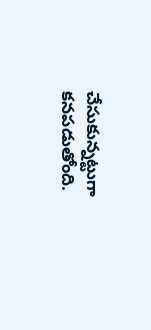చేసుకున్నట్టుగా కనపడుతోంది.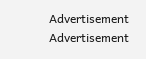Advertisement
Advertisement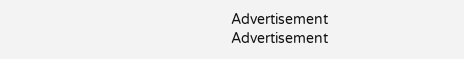Advertisement
Advertisement